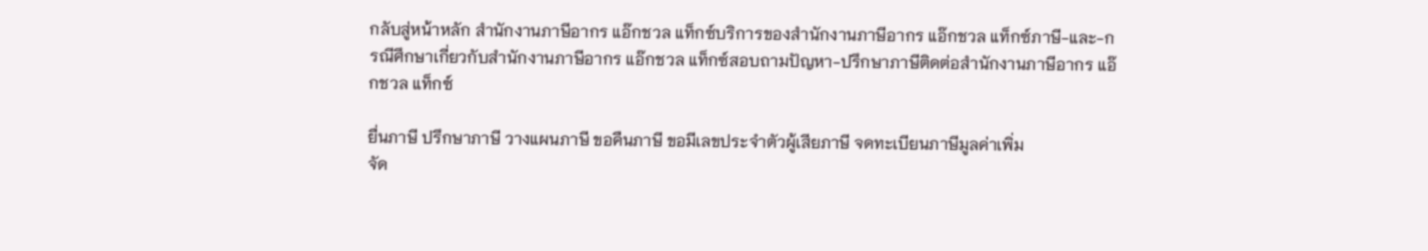กลับสู่หน้าหลัก สำนักงานภาษีอากร แอ๊กชวล แท็กซ์บริการของสำนักงานภาษีอากร แอ๊กชวล แท็กซ์ภาษี-และ-กรณีศึกษาเกี่ยวกับสำนักงานภาษีอากร แอ๊กชวล แท็กซ์สอบถามปัญหา-ปรึกษาภาษีติดต่อสำนักงานภาษีอากร แอ๊กชวล แท็กซ์

ยื่นภาษี ปรึกษาภาษี วางแผนภาษี ขอคืนภาษี ขอมีเลขประจำตัวผู้เสียภาษี จดทะเบียนภาษีมูลค่าเพิ่ม
จัด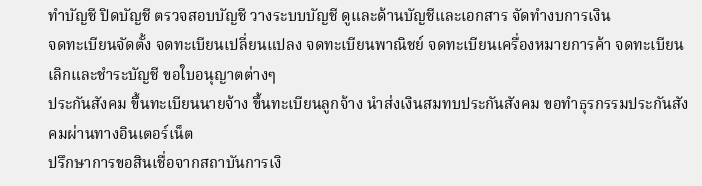ทำบัญชี ปิดบัญชี ตรวจสอบบัญชี วางระบบบัญชี ดูและด้านบัญชีและเอกสาร จัดทำงบการเงิน
จดทะเบียนจัดตั้ง จดทะเบียนเปลี่ยนแปลง จดทะเบียนพาณิชย์ จดทะเบียนเครื่องหมายการค้า จดทะเบียนเลิกและชำระบัญชี ขอใบอนุญาตต่างๆ
ประกันสังคม ขึ้นทะเบียนนายจ้าง ขึ้นทะเบียนลูกจ้าง นำส่งเงินสมทบประกันสังคม ขอทำธุรกรรมประกันสังคมผ่านทางอินเตอร์เน็ต
ปรึกษาการขอสินเชื่อจากสถาบันการเงิ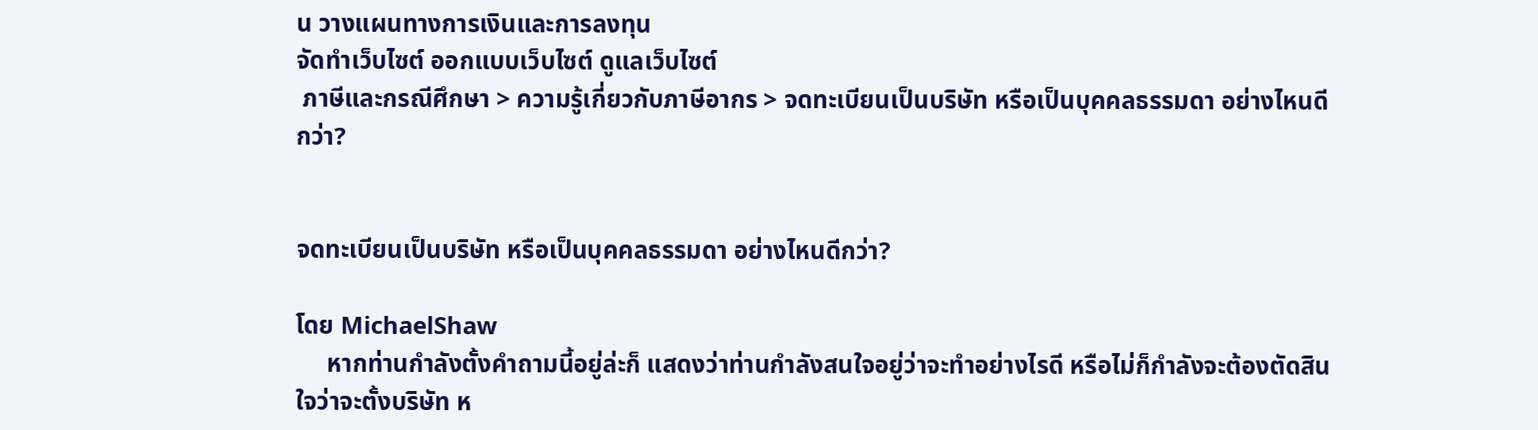น วางแผนทางการเงินและการลงทุน
จัดทำเว็บไซต์ ออกแบบเว็บไซต์ ดูแลเว็บไซต์
 ภาษีและกรณีศึกษา > ความรู้เกี่ยวกับภาษีอากร > จดทะเบียนเป็นบริษัท หรือเป็นบุคคลธรรมดา อย่างไหนดีกว่า?


จดทะเบียนเป็นบริษัท หรือเป็นบุคคลธรรมดา อย่างไหนดีกว่า?

โดย MichaelShaw
     หากท่านกำลังตั้งคำถามนี้อยู่ล่ะก็ แสดงว่าท่านกำลังสนใจอยู่ว่าจะทำอย่างไรดี หรือไม่ก็กำลังจะต้องตัดสินใจว่าจะตั้งบริษัท ห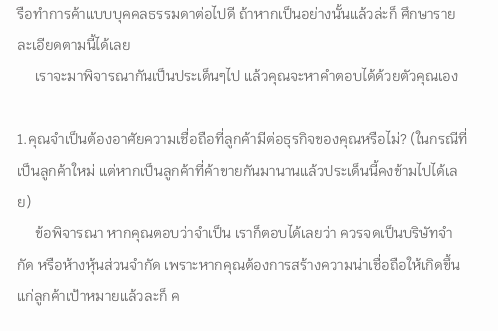รือทำการค้าแบบบุคคลธรรมดาต่อไปดี ถ้าหากเป็นอย่างนั้นแล้วล่ะก็ ศึกษารายละเอียดตามนี้ได้เลย
     เราจะมาพิจารณากันเป็นประเด็นๆไป แล้วคุณจะหาคำตอบได้ด้วยตัวคุณเอง

1.คุณจำเป็นต้องอาศัยความเชื่อถือที่ลูกค้ามีต่อธุรกิจของคุณหรือไม่? (ในกรณีที่เป็นลูกค้าใหม่ แต่หากเป็นลูกค้าที่ค้าขายกันมานานแล้วประเด็นนี้คงข้ามไปได้เลย)
     ข้อพิจารณา หากคุณตอบว่าจำเป็น เราก็ตอบได้เลยว่า ควรจดเป็นบริษัทจำกัด หรือห้างหุ้นส่วนจำกัด เพราะหากคุณต้องการสร้างความน่าเชื่อถือให้เกิดขึ้นแก่ลูกค้าเป้าหมายแล้วละก็ ค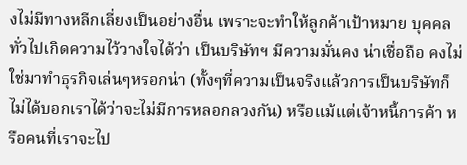งไม่มีทางหลีกเลี่ยงเป็นอย่างอื่น เพราะจะทำให้ลูกค้าเป้าหมาย บุคคลทั่วไปเกิดความไว้วางใจได้ว่า เป็นบริษัทฯ มีความมั่นคง น่าเชื่อถือ คงไม่ใช่มาทำธุรกิจเล่นๆหรอกน่า (ทั้งๆที่ความเป็นจริงแล้วการเป็นบริษัทก็ไม่ได้บอกเราได้ว่าจะไม่มีการหลอกลวงกัน) หรือแม้แต่เจ้าหนี้การค้า หรือคนที่เราจะไป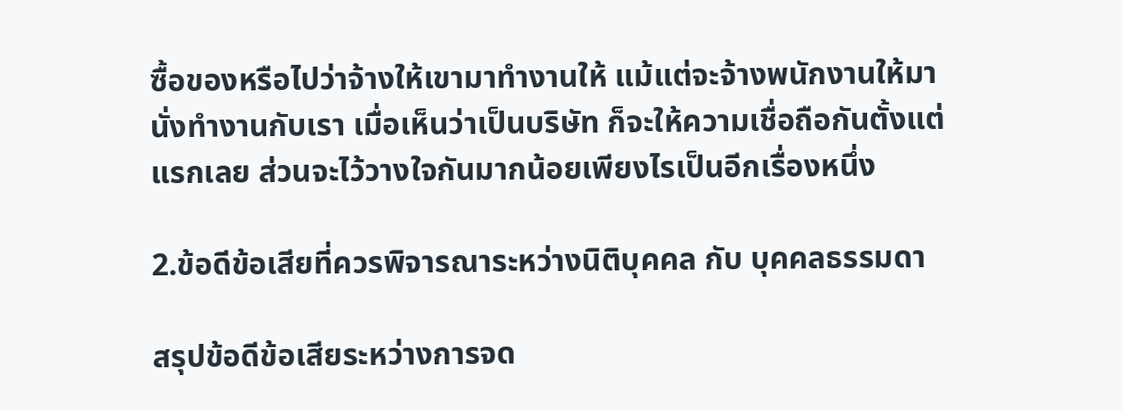ซื้อของหรือไปว่าจ้างให้เขามาทำงานให้ แม้แต่จะจ้างพนักงานให้มานั่งทำงานกับเรา เมื่อเห็นว่าเป็นบริษัท ก็จะให้ความเชื่อถือกันตั้งแต่แรกเลย ส่วนจะไว้วางใจกันมากน้อยเพียงไรเป็นอีกเรื่องหนึ่ง

2.ข้อดีข้อเสียที่ควรพิจารณาระหว่างนิติบุคคล กับ บุคคลธรรมดา

สรุปข้อดีข้อเสียระหว่างการจด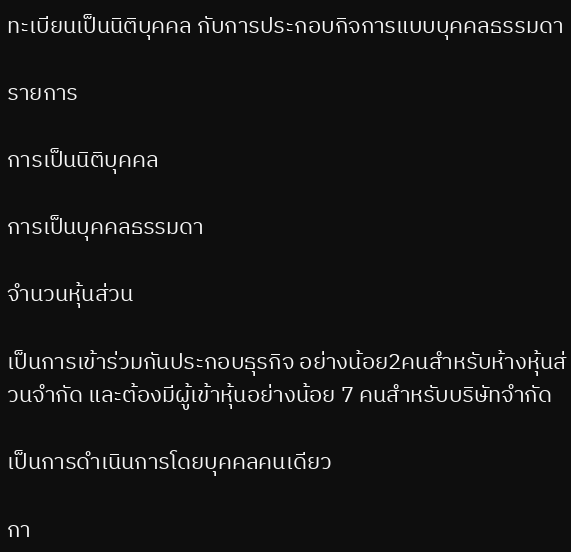ทะเบียนเป็นนิติบุคคล กับการประกอบกิจการแบบบุคคลธรรมดา

รายการ

การเป็นนิติบุคคล

การเป็นบุคคลธรรมดา

จำนวนหุ้นส่วน

เป็นการเข้าร่วมกันประกอบธุรกิจ อย่างน้อย2คนสำหรับห้างหุ้นส่วนจำกัด และต้องมีผู้เข้าหุ้นอย่างน้อย 7 คนสำหรับบริษัทจำกัด

เป็นการดำเนินการโดยบุคคลคนเดียว

กา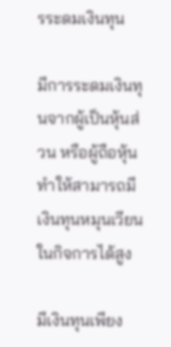รระดมเงินทุน

มีการระดมเงินทุนจากผู้เป็นหุ้นส่วน หรือผู้ถือหุ้น ทำให้สามารถมีเงินทุนหมุนเวียนในกิจการได้สูง

มีเงินทุนเพียง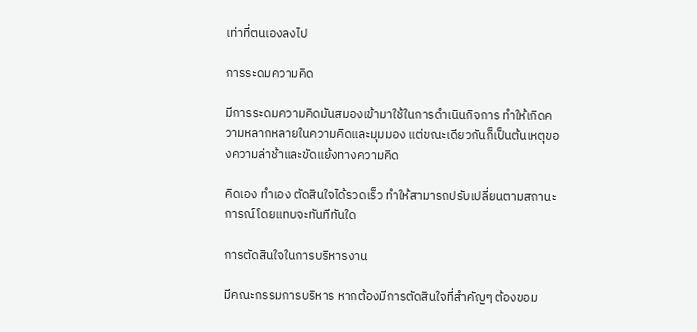เท่าที่ตนเองลงไป

การระดมความคิด

มีการระดมความคิดมันสมองเข้ามาใช้ในการดำเนินกิจการ ทำให้เกิดความหลากหลายในความคิดและมุมมอง แต่ขณะเดียวกันก็เป็นต้นเหตุของความล่าช้าและขัดแย้งทางความคิด

คิดเอง ทำเอง ตัดสินใจได้รวดเร็ว ทำให้สามารถปรับเปลี่ยนตามสถานะการณ์โดยแทบจะทันทีทันใด

การตัดสินใจในการบริหารงาน

มีคณะกรรมการบริหาร หากต้องมีการตัดสินใจที่สำคัญๆ ต้องขอม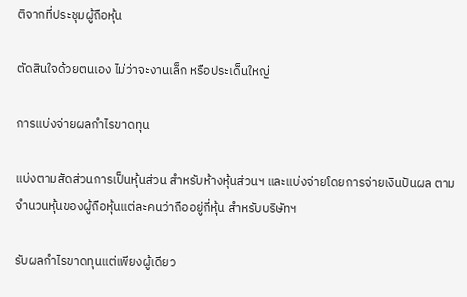ติจากที่ประชุมผู้ถือหุ้น

ตัดสินใจด้วยตนเอง ไม่ว่าจะงานเล็ก หรือประเด็นใหญ่

การแบ่งจ่ายผลกำไรขาดทุน

แบ่งตามสัดส่วนการเป็นหุ้นส่วน สำหรับห้างหุ้นส่วนฯ และแบ่งจ่ายโดยการจ่ายเงินปันผล ตามจำนวนหุ้นของผู้ถือหุ้นแต่ละคนว่าถืออยู่กี่หุ้น สำหรับบริษัทฯ

รับผลกำไรขาดทุนแต่เพียงผู้เดียว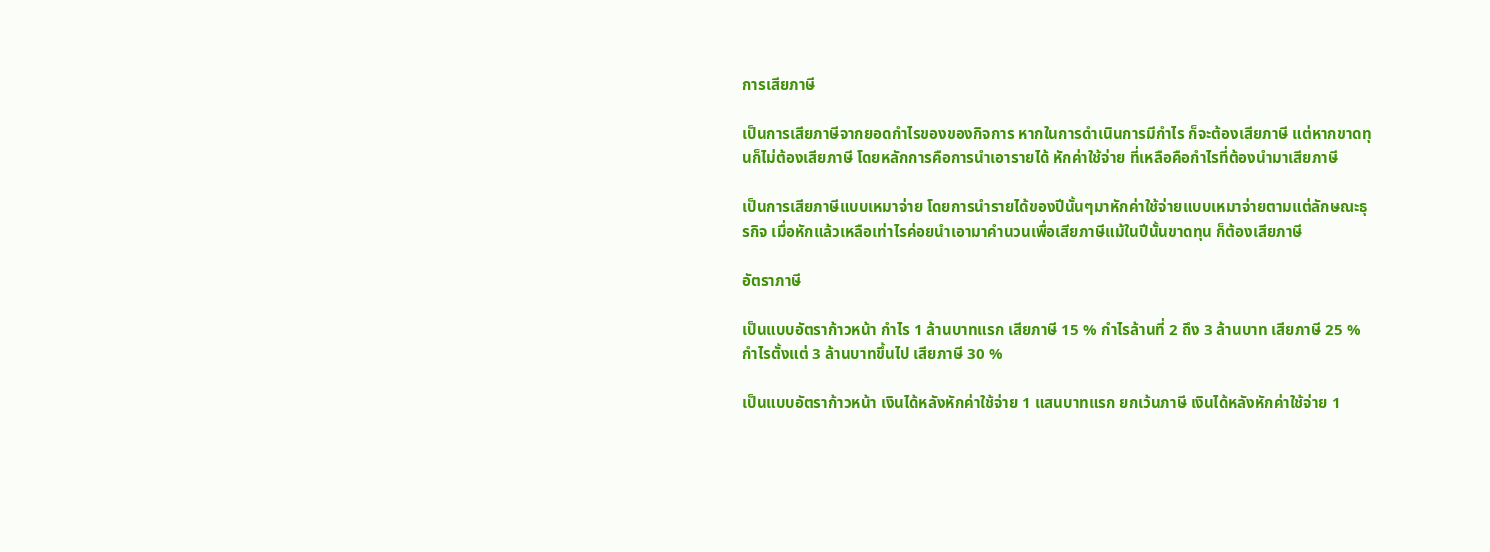การเสียภาษี

เป็นการเสียภาษีจากยอดกำไรของของกิจการ หากในการดำเนินการมีกำไร ก็จะต้องเสียภาษี แต่หากขาดทุนก็ไม่ต้องเสียภาษี โดยหลักการคือการนำเอารายได้ หักค่าใช้จ่าย ที่เหลือคือกำไรที่ต้องนำมาเสียภาษี

เป็นการเสียภาษีแบบเหมาจ่าย โดยการนำรายได้ของปีนั้นๆมาหักค่าใช้จ่ายแบบเหมาจ่ายตามแต่ลักษณะธุรกิจ เมื่อหักแล้วเหลือเท่าไรค่อยนำเอามาคำนวนเพื่อเสียภาษีแม้ในปีนั้นขาดทุน ก็ต้องเสียภาษี

อัตราภาษี

เป็นแบบอัตราก้าวหน้า กำไร 1 ล้านบาทแรก เสียภาษี 15 % กำไรล้านที่ 2 ถึง 3 ล้านบาท เสียภาษี 25 % กำไรตั้งแต่ 3 ล้านบาทขึ้นไป เสียภาษี 30 %

เป็นแบบอัตราก้าวหน้า เงินได้หลังหักค่าใช้จ่าย 1 แสนบาทแรก ยกเว้นภาษี เงินได้หลังหักค่าใช้จ่าย 1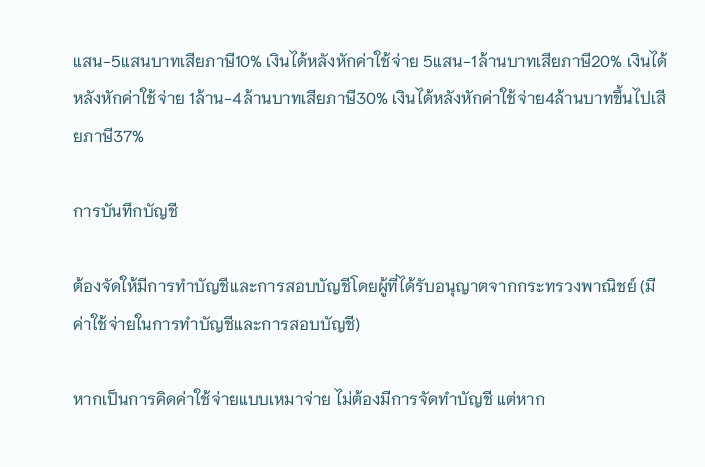แสน-5แสนบาทเสียภาษี10% เงินได้หลังหักค่าใช้จ่าย 5แสน-1ล้านบาทเสียภาษี20% เงินได้หลังหักค่าใช้จ่าย 1ล้าน-4ล้านบาทเสียภาษี30% เงินได้หลังหักค่าใช้จ่าย4ล้านบาทขึ้นไปเสียภาษี37%

การบันทึกบัญชี

ต้องจัดให้มีการทำบัญชีและการสอบบัญชีโดยผู้ที่ได้รับอนุญาตจากกระทรวงพาณิชย์ (มีค่าใช้จ่ายในการทำบัญชีและการสอบบัญชี)

หากเป็นการคิดค่าใช้จ่ายแบบเหมาจ่าย ไม่ต้องมีการจัดทำบัญชี แต่หาก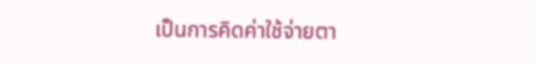เป็นการคิดค่าใช้จ่ายตา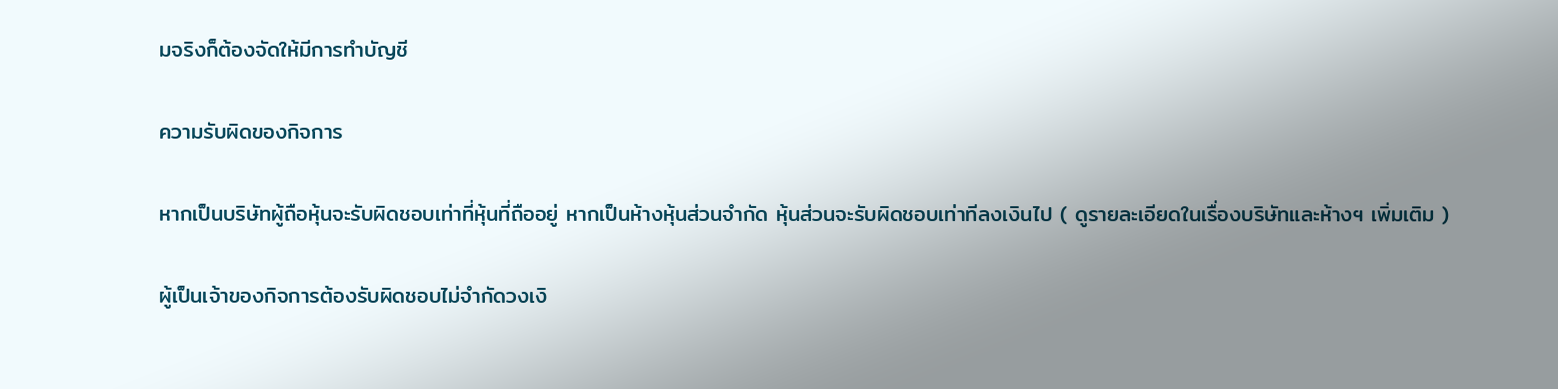มจริงก็ต้องจัดให้มีการทำบัญชี

ความรับผิดของกิจการ

หากเป็นบริษัทผู้ถือหุ้นจะรับผิดชอบเท่าที่หุ้นที่ถืออยู่ หากเป็นห้างหุ้นส่วนจำกัด หุ้นส่วนจะรับผิดชอบเท่าทีลงเงินไป ( ดูรายละเอียดในเรื่องบริษัทและห้างฯ เพิ่มเติม )

ผู้เป็นเจ้าของกิจการต้องรับผิดชอบไม่จำกัดวงเงิ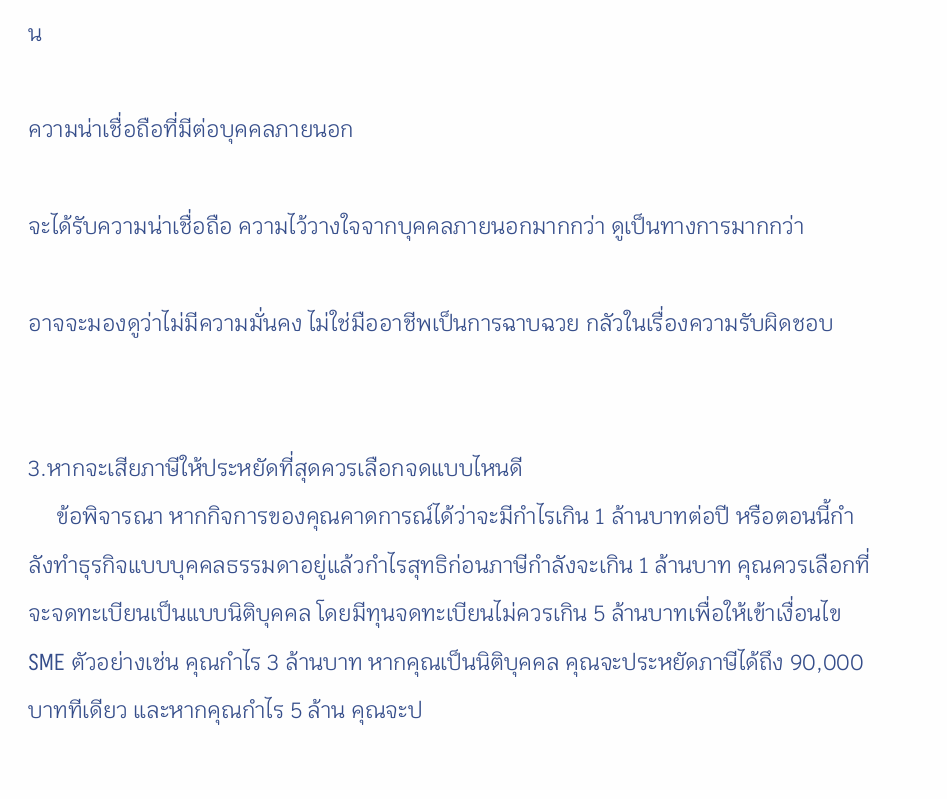น

ความน่าเชื่อถือที่มีต่อบุคคลภายนอก

จะได้รับความน่าเชื่อถือ ความไว้วางใจจากบุคคลภายนอกมากกว่า ดูเป็นทางการมากกว่า

อาจจะมองดูว่าไม่มีความมั่นคง ไม่ใช่มืออาชีพเป็นการฉาบฉวย กลัวในเรื่องความรับผิดชอบ


3.หากจะเสียภาษีให้ประหยัดที่สุดควรเลือกจดแบบไหนดี
     ข้อพิจารณา หากกิจการของคุณคาดการณ์ได้ว่าจะมีกำไรเกิน 1 ล้านบาทต่อปี หรือตอนนี้กำลังทำธุรกิจแบบบุคคลธรรมดาอยู่แล้วกำไรสุทธิก่อนภาษีกำลังจะเกิน 1 ล้านบาท คุณควรเลือกที่จะจดทะเบียนเป็นแบบนิติบุคคล โดยมีทุนจดทะเบียนไม่ควรเกิน 5 ล้านบาทเพื่อให้เข้าเงื่อนไข SME ตัวอย่างเช่น คุณกำไร 3 ล้านบาท หากคุณเป็นนิติบุคคล คุณจะประหยัดภาษีได้ถึง 90,000 บาททีเดียว และหากคุณกำไร 5 ล้าน คุณจะป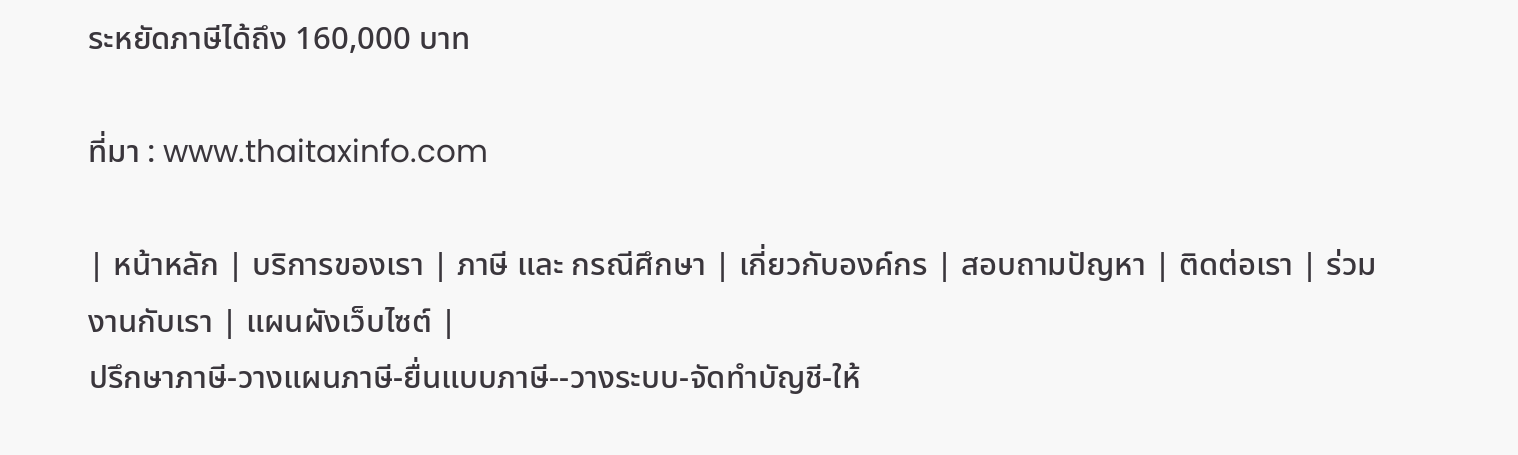ระหยัดภาษีได้ถึง 160,000 บาท

ที่มา : www.thaitaxinfo.com

| หน้าหลัก | บริการของเรา | ภาษี และ กรณีศึกษา | เกี่ยวกับองค์กร | สอบถามปัญหา | ติดต่อเรา | ร่วมงานกับเรา | แผนผังเว็บไซต์ |
ปรึกษาภาษี-วางแผนภาษี-ยื่นแบบภาษี--วางระบบ-จัดทำบัญชี-ให้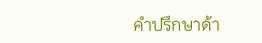คำปรึกษาด้า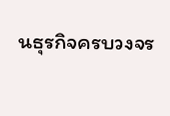นธุรกิจครบวงจร